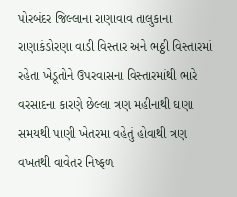પોરબંદર જિલ્લાના રાણાવાવ તાલુકાના રાણાકંડોરણા વાડી વિસ્તાર અને ભઠ્ઠી વિસ્તારમાં રહેતા ખેડૂતોને ઉપરવાસના વિસ્તારમાંથી ભારે વરસાદના કારણે છેલ્લા ત્રણ મહીનાથી ઘણા સમયથી પાણી ખેતરમા વહેતું હોવાથી ત્રણ વખતથી વાવેતર નિષ્ફળ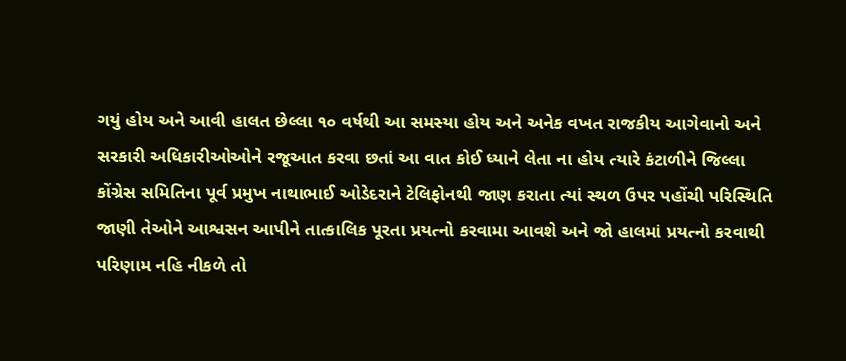ગયું હોય અને આવી હાલત છેલ્લા ૧૦ વર્ષથી આ સમસ્યા હોય અને અનેક વખત રાજકીય આગેવાનો અને સરકારી અધિકારીઓઓને રજૂઆત કરવા છતાં આ વાત કોઈ ધ્યાને લેતા ના હોય ત્યારે કંટાળીને જિલ્લા કોંગ્રેસ સમિતિના પૂર્વ પ્રમુખ નાથાભાઈ ઓડેદરાને ટેલિફોનથી જાણ કરાતા ત્યાં સ્થળ ઉપર પહોંચી પરિસ્થિતિ જાણી તેઓને આશ્વસન આપીને તાત્કાલિક પૂરતા પ્રયત્નો કરવામા આવશે અને જો હાલમાં પ્રયત્નો કરવાથી પરિણામ નહિ નીકળે તો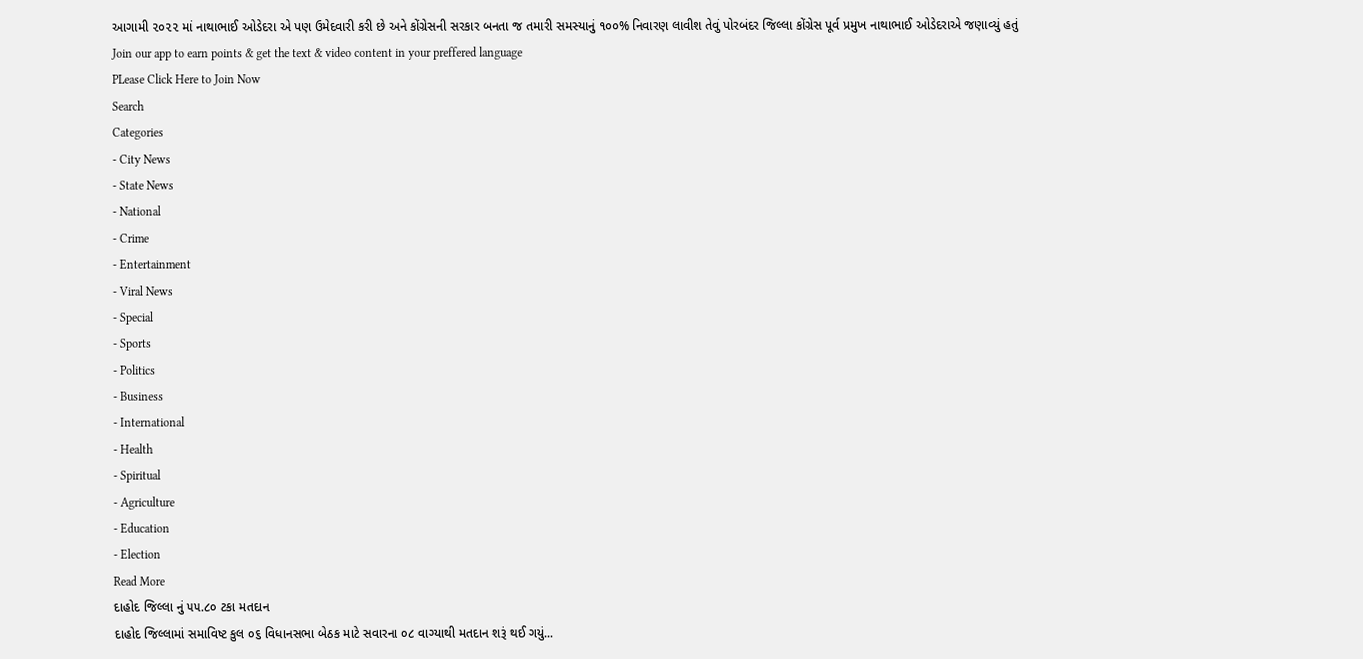આગામી ૨૦૨૨ માં નાથાભાઈ ઓડેદરા એ પણ ઉમેદવારી કરી છે અને કોંગ્રેસની સરકાર બનતા જ તમારી સમસ્યાનું ૧૦૦% નિવારણ લાવીશ તેવું પોરબંદર જિલ્લા કોંગ્રેસ પૂર્વ પ્રમુખ નાથાભાઈ ઓડેદરાએ જણાવ્યું હતું
Join our app to earn points & get the text & video content in your preffered language
PLease Click Here to Join Now
Search
Categories
- City News
- State News
- National
- Crime
- Entertainment
- Viral News
- Special
- Sports
- Politics
- Business
- International
- Health
- Spiritual
- Agriculture
- Education
- Election
Read More
દાહોદ જિલ્લા નું ૫૫.૮૦ ટકા મતદાન
દાહોદ જિલ્લામાં સમાવિષ્ટ કુલ ૦૬ વિધાનસભા બેઠક માટે સવારના ૦૮ વાગ્યાથી મતદાન શરૂં થઈ ગયું...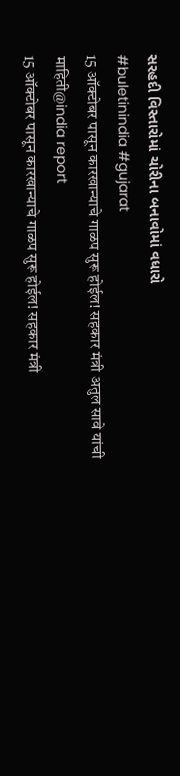સરહદી વિસ્તારોમાં ચોરીના બનાવોમાં વધારો
#buletinindia #gujarat
15 ऑक्टोबर पासून कारखान्याचे गाळप सुरू होईल! सहकार मंत्री अतुल सावे यांची माहिती@india report
15 ऑक्टोबर पासून कारखान्याचे गाळप सुरू होईल! सहकार मंत्री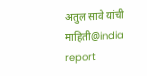अतुल सावे यांची माहिती@india report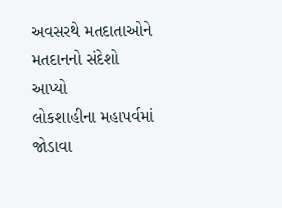અવસરથે મતદાતાઓને મતદાનનો સંદેશો આપ્યો
લોકશાહીના મહાપર્વમાં જોડાવા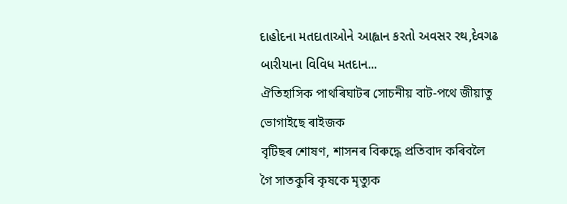દાહોદના મતદાતાઓને આહ્વાન કરતો અવસર રથ,દેવગઢ બારીયાના વિવિધ મતદાન...
ঐতিহাসিক পাথৰিঘাটৰ সোচনীয় বাট-পথে জীয়াতু ভোগাইছে ৰাইজক
বৃটিছৰ শোষণ, শাসনৰ বিৰুদ্ধে প্ৰতিবাদ কৰিবলৈ গৈ সাতকুৰি কৃষকে মৃত্যুক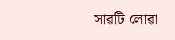সাৱটি লোৱা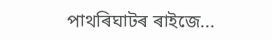পাথৰিঘাটৰ ৰাইজে...